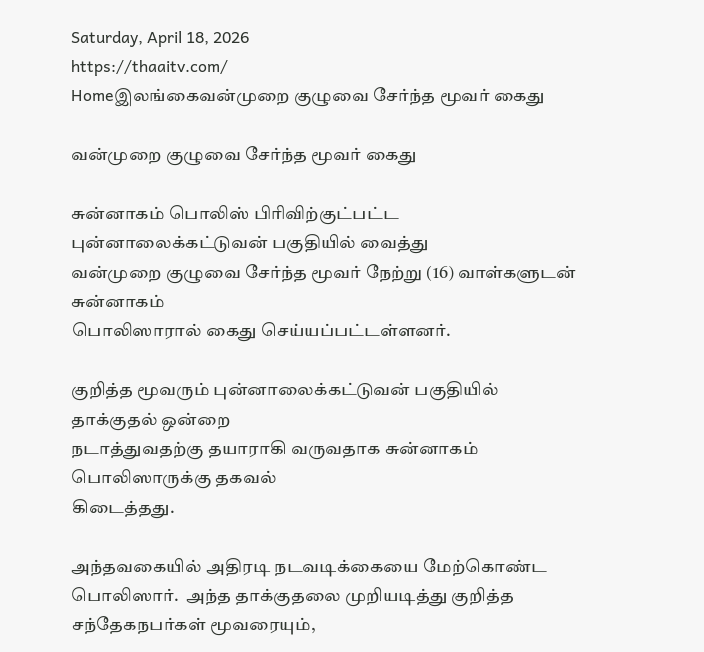Saturday, April 18, 2026
https://thaaitv.com/
Homeஇலங்கைவன்முறை குழுவை சேர்ந்த மூவர் கைது

வன்முறை குழுவை சேர்ந்த மூவர் கைது

சுன்னாகம் பொலிஸ் பிரிவிற்குட்பட்ட புன்னாலைக்கட்டுவன் பகுதியில் வைத்து
வன்முறை குழுவை சேர்ந்த மூவர் நேற்று (16) வாள்களுடன் சுன்னாகம்
பொலிஸாரால் கைது செய்யப்பட்டள்ளனர்.

குறித்த மூவரும் புன்னாலைக்கட்டுவன் பகுதியில் தாக்குதல் ஒன்றை
நடாத்துவதற்கு தயாராகி வருவதாக சுன்னாகம் பொலிஸாருக்கு தகவல்
கிடைத்தது.

அந்தவகையில் அதிரடி நடவடிக்கையை மேற்கொண்ட பொலிஸார்.  அந்த தாக்குதலை முறியடித்து குறித்த சந்தேகநபர்கள் மூவரையும்,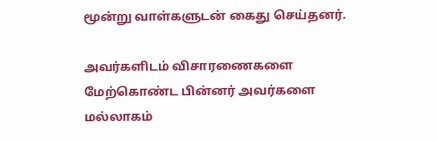மூன்று வாள்களுடன் கைது செய்தனர்.

அவர்களிடம் விசாரணைகளை மேற்கொண்ட பின்னர் அவர்களை மல்லாகம்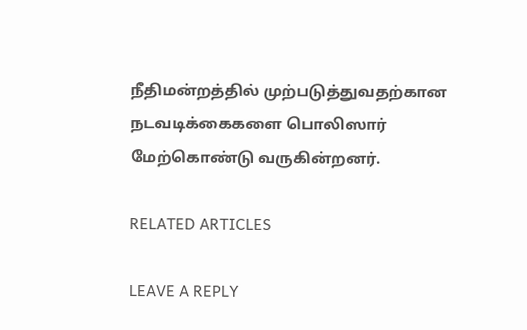நீதிமன்றத்தில் முற்படுத்துவதற்கான நடவடிக்கைகளை பொலிஸார் மேற்கொண்டு வருகின்றனர்.

RELATED ARTICLES

LEAVE A REPLY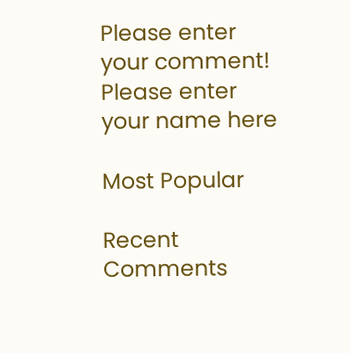Please enter your comment!
Please enter your name here

Most Popular

Recent Comments